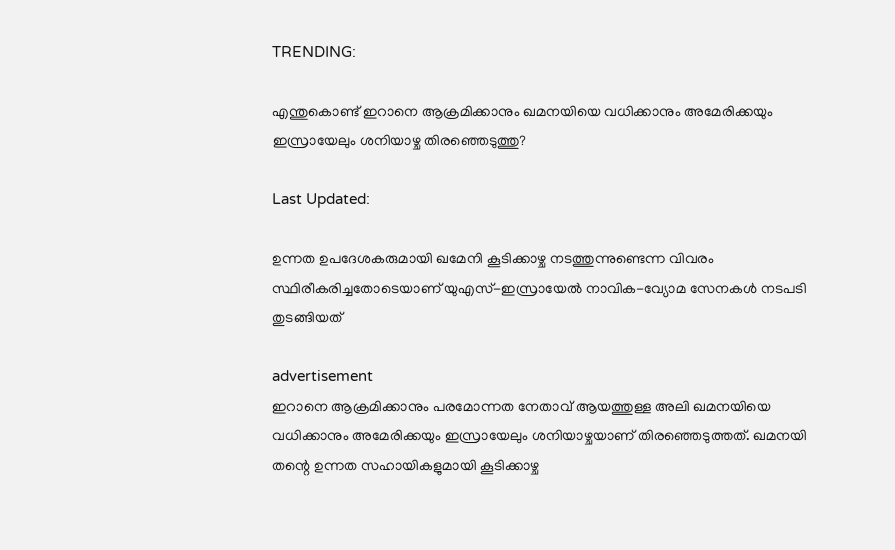TRENDING:

എന്തുകൊണ്ട് ഇറാനെ ആക്രമിക്കാനും ഖമനയിയെ വധിക്കാനും അമേരിക്കയും ഇസ്രായേലും ശനിയാഴ്ച തിരഞ്ഞെടുത്തു?

Last Updated:

ഉന്നത ഉപദേശകരുമായി ഖമേനി കൂടിക്കാഴ്ച നടത്തുന്നുണ്ടെന്ന വിവരം സ്ഥിരീകരിച്ചതോടെയാണ് യുഎസ്-ഇസ്രായേൽ നാവിക-വ്യോമ സേനകൾ നടപടി തുടങ്ങിയത്

advertisement
ഇറാനെ ആക്രമിക്കാനും പരമോന്നത നേതാവ് ആയത്തുള്ള അലി ഖമനയിയെ വധിക്കാനും അമേരിക്കയും ഇസ്രായേലും ശനിയാഴ്ചയാണ് തിരഞ്ഞെടുത്തത്. ഖമനയി തന്റെ ഉന്നത സഹായികളുമായി കൂടിക്കാഴ്ച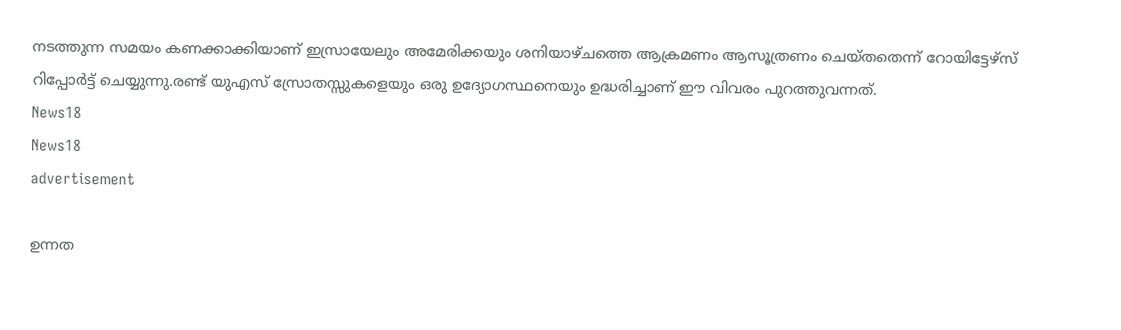നടത്തുന്ന സമയം കണക്കാക്കിയാണ് ഇസ്രായേലും അമേരിക്കയും ശനിയാഴ്ചത്തെ ആക്രമണം ആസൂത്രണം ചെയ്തതെന്ന് റോയിട്ടേഴ്സ് റിപ്പോർട്ട് ചെയ്യുന്നു.രണ്ട് യുഎസ് സ്രോതസ്സുകളെയും ഒരു ഉദ്യോഗസ്ഥനെയും ഉദ്ധരിച്ചാണ് ഈ വിവരം പുറത്തുവന്നത്.
News18
News18
advertisement

ഉന്നത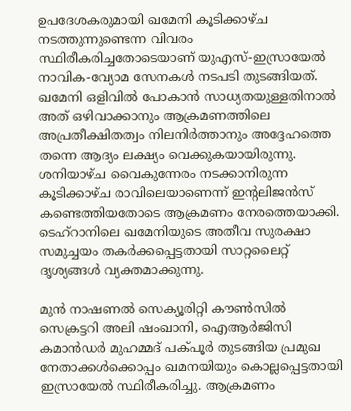ഉപദേശകരുമായി ഖമേനി കൂടിക്കാഴ്ച നടത്തുന്നുണ്ടെന്ന വിവരം സ്ഥിരീകരിച്ചതോടെയാണ് യുഎസ്-ഇസ്രായേൽ നാവിക-വ്യോമ സേനകൾ നടപടി തുടങ്ങിയത്. ഖമേനി ഒളിവിൽ പോകാൻ സാധ്യതയുള്ളതിനാൽ അത് ഒഴിവാക്കാനും ആക്രമണത്തിലെ അപ്രതീക്ഷിതത്വം നിലനിർത്താനും അദ്ദേഹത്തെ തന്നെ ആദ്യം ലക്ഷ്യം വെക്കുകയായിരുന്നു. ശനിയാഴ്ച വൈകുന്നേരം നടക്കാനിരുന്ന കൂടിക്കാഴ്ച രാവിലെയാണെന്ന് ഇന്റലിജൻസ് കണ്ടെത്തിയതോടെ ആക്രമണം നേരത്തെയാക്കി. ടെഹ്‌റാനിലെ ഖമേനിയുടെ അതീവ സുരക്ഷാ സമുച്ചയം തകർക്കപ്പെട്ടതായി സാറ്റലൈറ്റ് ദൃശ്യങ്ങൾ വ്യക്തമാക്കുന്നു.

മുൻ നാഷണൽ സെക്യൂരിറ്റി കൗൺസിൽ സെക്രട്ടറി അലി ഷംഖാനി, ഐആർജിസി കമാൻഡർ മുഹമ്മദ് പക്പൂർ തുടങ്ങിയ പ്രമുഖ നേതാക്കൾക്കൊപ്പം ഖമനയിയും കൊല്ലപ്പെട്ടതായി ഇസ്രായേൽ സ്ഥിരീകരിച്ചു. ആക്രമണം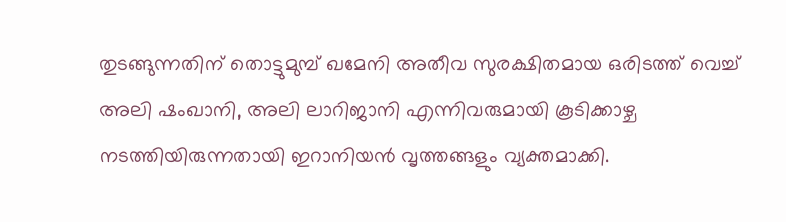തുടങ്ങുന്നതിന് തൊട്ടുമുമ്പ് ഖമേനി അതീവ സുരക്ഷിതമായ ഒരിടത്ത് വെച്ച് അലി ഷംഖാനി, അലി ലാറിജാനി എന്നിവരുമായി കൂടിക്കാഴ്ച നടത്തിയിരുന്നതായി ഇറാനിയൻ വൃത്തങ്ങളും വ്യക്തമാക്കി.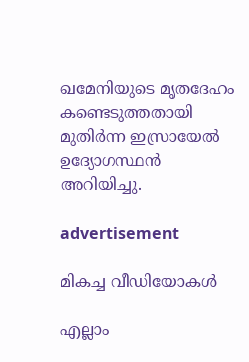ഖമേനിയുടെ മൃതദേഹം കണ്ടെടുത്തതായി മുതിർന്ന ഇസ്രായേൽ ഉദ്യോഗസ്ഥൻ അറിയിച്ചു.

advertisement

മികച്ച വീഡിയോകൾ

എല്ലാം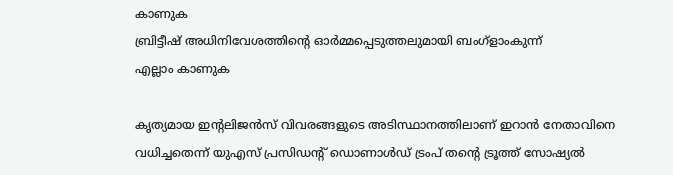കാണുക
ബ്രിട്ടീഷ് അധിനിവേശത്തിൻ്റെ ഓർമ്മപ്പെടുത്തലുമായി ബംഗ്ളാംകുന്ന്
എല്ലാം കാണുക

കൃത്യമായ ഇന്റലിജൻസ് വിവരങ്ങളുടെ അടിസ്ഥാനത്തിലാണ് ഇറാൻ നേതാവിനെ വധിച്ചതെന്ന് യുഎസ് പ്രസിഡന്റ് ഡൊണാൾഡ് ട്രംപ് തന്റെ ട്രൂത്ത് സോഷ്യൽ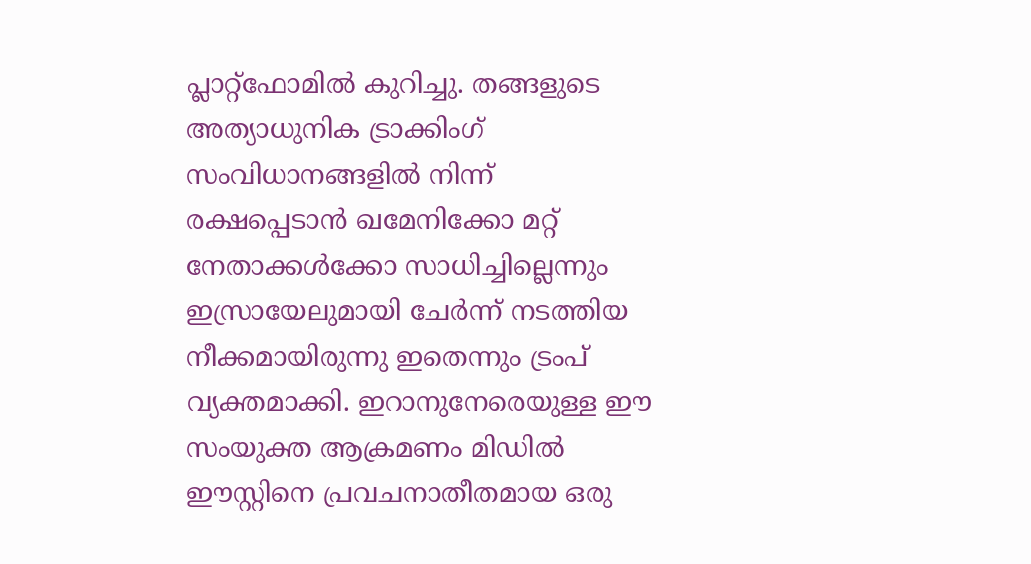പ്ലാറ്റ്‌ഫോമിൽ കുറിച്ചു. തങ്ങളുടെ അത്യാധുനിക ട്രാക്കിംഗ് സംവിധാനങ്ങളിൽ നിന്ന് രക്ഷപ്പെടാൻ ഖമേനിക്കോ മറ്റ് നേതാക്കൾക്കോ സാധിച്ചില്ലെന്നും ഇസ്രായേലുമായി ചേർന്ന് നടത്തിയ നീക്കമായിരുന്നു ഇതെന്നും ട്രംപ് വ്യക്തമാക്കി. ഇറാനുനേരെയുള്ള ഈ സംയുക്ത ആക്രമണം മിഡിൽ ഈസ്റ്റിനെ പ്രവചനാതീതമായ ഒരു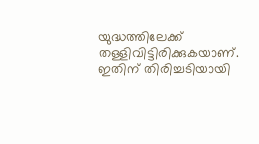യുദ്ധത്തിലേക്ക് തള്ളിവിട്ടിരിക്കുകയാണ്. ഇതിന് തിരിച്ചടിയായി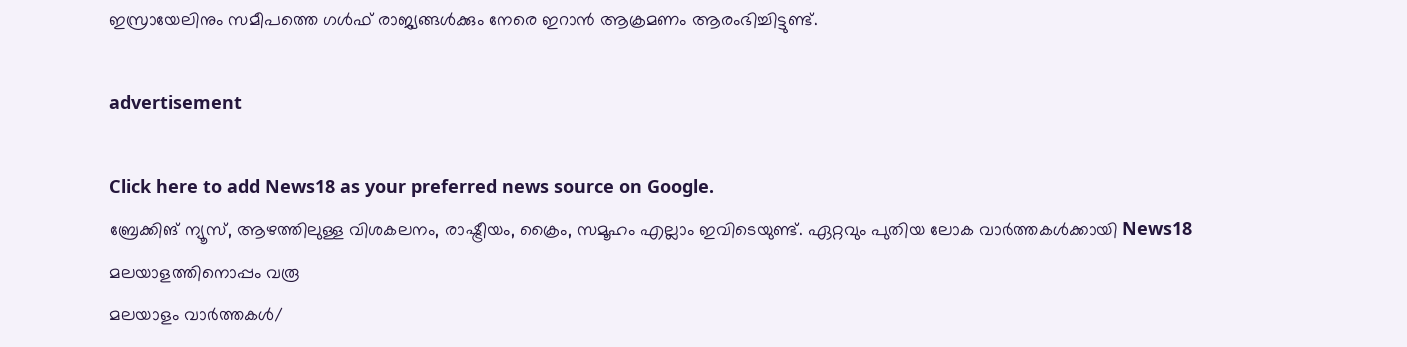ഇസ്രായേലിനും സമീപത്തെ ഗൾഫ് രാജ്യങ്ങൾക്കും നേരെ ഇറാൻ ആക്രമണം ആരംഭിച്ചിട്ടുണ്ട്.

advertisement

Click here to add News18 as your preferred news source on Google.
ബ്രേക്കിങ് ന്യൂസ്, ആഴത്തിലുള്ള വിശകലനം, രാഷ്ട്രീയം, ക്രൈം, സമൂഹം എല്ലാം ഇവിടെയുണ്ട്. ഏറ്റവും പുതിയ ലോക വാർത്തകൾക്കായി News18 മലയാളത്തിനൊപ്പം വരൂ
മലയാളം വാർത്തകൾ/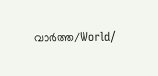വാർത്ത/World/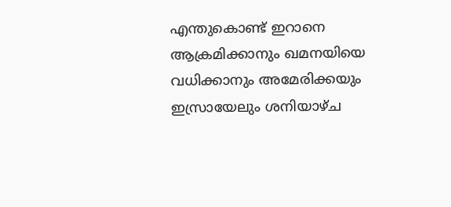എന്തുകൊണ്ട് ഇറാനെ ആക്രമിക്കാനും ഖമനയിയെ വധിക്കാനും അമേരിക്കയും ഇസ്രായേലും ശനിയാഴ്ച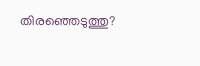തിരഞ്ഞെടുത്തു?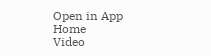Open in App
Home
Video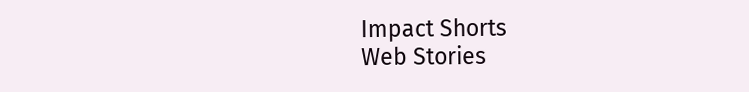Impact Shorts
Web Stories